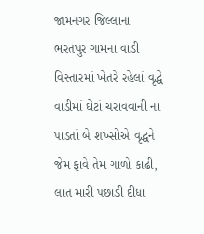જામનગર જિલ્લાના ભરતપુર ગામના વાડી વિસ્તારમાં ખેતરે રહેલાં વૃદ્ધે વાડીમાં ઘેટાં ચરાવવાની ના પાડતાં બે શખ્સોએ વૃદ્ધને જેમ ફાવે તેમ ગાળો કાઢી, લાત મારી પછાડી દીધા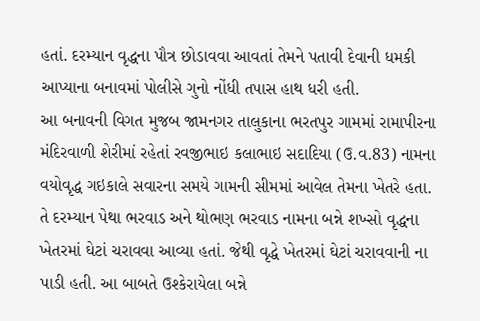હતાં. દરમ્યાન વૃદ્ધના પૌત્ર છોડાવવા આવતાં તેમને પતાવી દેવાની ધમકી આપ્યાના બનાવમાં પોલીસે ગુનો નોંધી તપાસ હાથ ધરી હતી.
આ બનાવની વિગત મુજબ જામનગર તાલુકાના ભરતપુર ગામમાં રામાપીરના મંદિરવાળી શેરીમાં રહેતાં રવજીભાઇ કલાભાઇ સદાદિયા (ઉ.વ.83) નામના વયોવૃદ્ધ ગઇકાલે સવારના સમયે ગામની સીમમાં આવેલ તેમના ખેતરે હતા. તે દરમ્યાન પેથા ભરવાડ અને થોભણ ભરવાડ નામના બન્ને શખ્સો વૃદ્ધના ખેતરમાં ઘેટાં ચરાવવા આવ્યા હતાં. જેથી વૃદ્ધે ખેતરમાં ઘેટાં ચરાવવાની ના પાડી હતી. આ બાબતે ઉશ્કેરાયેલા બન્ને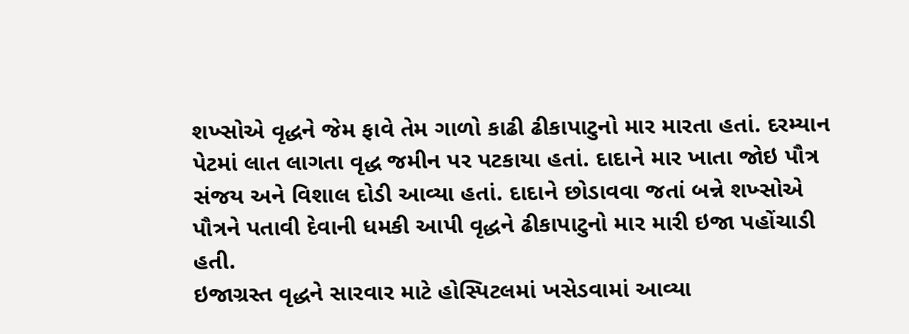શખ્સોએ વૃદ્ધને જેમ ફાવે તેમ ગાળો કાઢી ઢીકાપાટુનો માર મારતા હતાં. દરમ્યાન પેટમાં લાત લાગતા વૃદ્ધ જમીન પર પટકાયા હતાં. દાદાને માર ખાતા જોઇ પૌત્ર સંજય અને વિશાલ દોડી આવ્યા હતાં. દાદાને છોડાવવા જતાં બન્ને શખ્સોએ પૌત્રને પતાવી દેવાની ધમકી આપી વૃદ્ધને ઢીકાપાટુનો માર મારી ઇજા પહોંચાડી હતી.
ઇજાગ્રસ્ત વૃદ્ધને સારવાર માટે હોસ્પિટલમાં ખસેડવામાં આવ્યા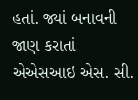હતાં. જ્યાં બનાવની જાણ કરાતાં એએસઆઇ એસ. સી.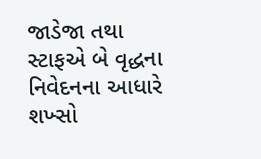જાડેજા તથા સ્ટાફએ બે વૃદ્ધના નિવેદનના આધારે શખ્સો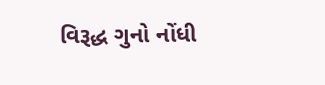વિરૂદ્ધ ગુનો નોંધી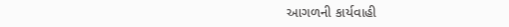આગળની કાર્યવાહી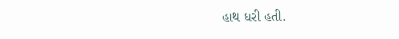હાથ ધરી હતી.